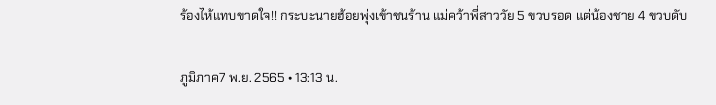ร้องไห้แทบขาดใจ!! กระบะนายฮ้อยพุ่งเข้าชนร้าน แม่คว้าพี่สาววัย 5 ขวบรอด แต่น้องชาย 4 ขวบดับ

ภูมิภาค7 พ.ย. 2565 • 13:13 น.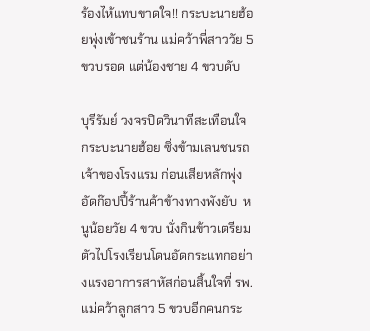ร้องไห้แทบขาดใจ!! กระบะนายฮ้อยพุ่งเข้าชนร้าน แม่คว้าพี่สาววัย 5 ขวบรอด แต่น้องชาย 4 ขวบดับ

บุรีรัมย์ วงจรปิดวินาทีสะเทือนใจ กระบะนายฮ้อย ซิ่งข้ามเลนชนรถเจ้าของโรงแรม ก่อนเสียหลักพุ่งอัดก๊อปปี้ร้านค้าข้างทางพังยับ  หนูน้อยวัย 4 ขวบ นั่งกินข้าวเตรียมตัวไปโรงเรียนโดนอัดกระแทกอย่างแรงอาการสาหัสก่อนสิ้นใจที่ รพ. แม่คว้าลูกสาว 5 ขวบอีกคนกระ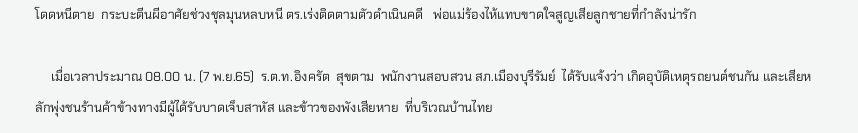โดดหนีตาย  กระบะตีนผีอาศัยช่วงชุลมุนหลบหนี ตร.เร่งติดตามตัวดำเนินคดี   พ่อแม่ร้องไห้แทบขาดใจสูญเสียลูกชายที่กำลังน่ารัก

     เมื่อเวลาประมาณ 08.00 น. (7 พ.ย.65)  ร.ต.ท.อิงครัต  สุขตาม  พนักงานสอบสวน สภ.เมืองบุรีรัมย์  ได้รับแจ้งว่า เกิดอุบัติเหตุรถยนต์ชนกัน และเสียหลักพุ่งชนร้านค้าข้างทางมีผู้ได้รับบาดเจ็บสาหัส และข้าวของพังเสียหาย  ที่บริเวณบ้านไทย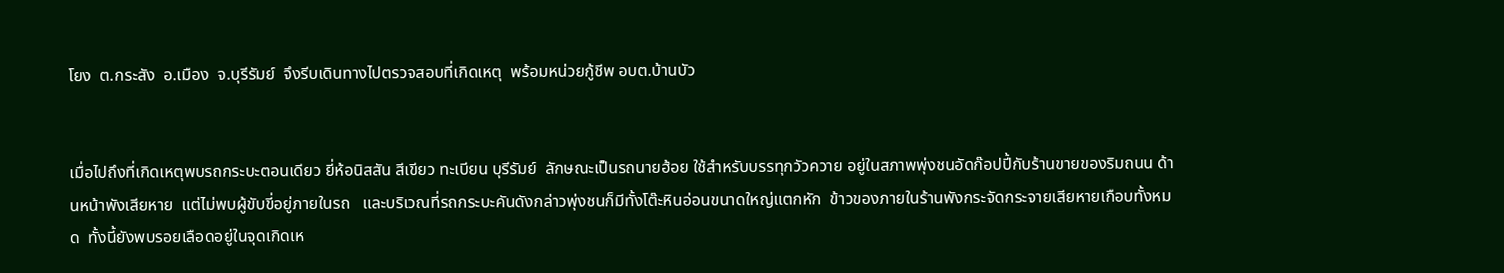โยง  ต.กระสัง  อ.เมือง  จ.บุรีรัมย์  จึงรีบเดินทางไปตรวจสอบที่เกิดเหตุ  พร้อมหน่วยกู้ชีพ อบต.บ้านบัว


เมื่อไปถึงที่เกิดเหตุพบรถกระบะตอนเดียว ยี่ห้อนิสสัน สีเขียว ทะเบียน บุรีรัมย์  ลักษณะเป็นรถนายฮ้อย ใช้สำหรับบรรทุกวัวควาย อยู่ในสภาพพุ่งชนอัดก๊อปปี้กับร้านขายของริมถนน ด้านหน้าพังเสียหาย  แต่ไม่พบผู้ขับขี่อยู่ภายในรถ   และบริเวณที่รถกระบะคันดังกล่าวพุ่งชนก็มีทั้งโต๊ะหินอ่อนขนาดใหญ่แตกหัก  ข้าวของภายในร้านพังกระจัดกระจายเสียหายเกือบทั้งหมด  ทั้งนี้ยังพบรอยเลือดอยู่ในจุดเกิดเห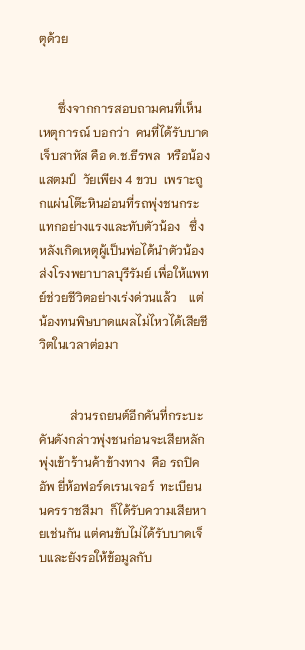ตุด้วย


      ซึ่งจากการสอบถามคนที่เห็นเหตุการณ์ บอกว่า  คนที่ได้รับบาดเจ็บสาหัส คือ ด.ช.ธีรพล  หรือน้องแสตมป์  วัยเพียง 4 ขวบ  เพราะถูกแผ่นโต๊ะหินอ่อนที่รถพุ่งชนกระแทกอย่างแรงและทับตัวน้อง   ซึ่งหลังเกิดเหตุผู้เป็นพ่อได้นำตัวน้องส่งโรงพยาบาลบุรีรัมย์ เพื่อให้แพทย์ช่วยชีวิตอย่างเร่งด่วนแล้ว    แต่น้องทนพิษบาดแผลไม่ไหวได้เสียชีวิตในเวลาต่อมา


          ส่วนรถยนต์อีกคันที่กระบะคันดังกล่าวพุ่งชนก่อนจะเสียหลักพุ่งเข้าร้านค้าข้างทาง  คือ รถปิคอัพ ยี่ห้อฟอร์ดเรนเจอร์  ทะเบียน  นครราชสีมา  ก็ได้รับความเสียหายเช่นกัน แต่คนขับไม่ได้รับบาดเจ็บและยังรอให้ข้อมูลกับ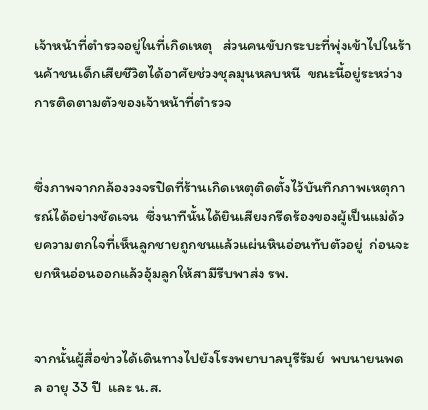เจ้าหน้าที่ตำรวจอยู่ในที่เกิดเหตุ   ส่วนคนขับกระบะที่พุ่งเข้าไปในร้านค้าชนเด็กเสียชีวิตได้อาศัยช่วงชุลมุนหลบหนี  ขณะนี้อยู่ระหว่างการติดตามตัวของเจ้าหน้าที่ตำรวจ


ซึ่งภาพจากกล้องวงจรปิดที่ร้านเกิดเหตุติดตั้งไว้บันทึกภาพเหตุการณ์ได้อย่างชัดเจน  ซึ่งนาทีนั้นได้ยินเสียงกรีดร้องของผู้เป็นแม่ด้วยความตกใจที่เห็นลูกชายถูกชนแล้วแผ่นหินอ่อนทับตัวอยู่  ก่อนจะยกหินอ่อนออกแล้วอุ้มลูกให้สามีรีบพาส่ง รพ.


จากนั้นผู้สื่อข่าวได้เดินทางไปยังโรงพยาบาลบุรีรัมย์  พบนายนพดล อายุ 33 ปี  และ น.ส.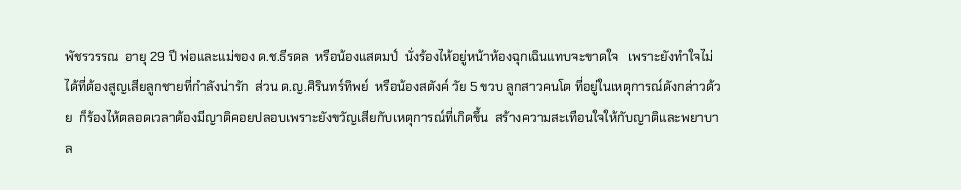พัชรวรรณ  อายุ 29 ปี พ่อและแม่ของ ด.ช.ธีรดล  หรือน้องแสตมป์  นั่งร้องไห้อยู่หน้าห้องฉุกเฉินแทบจะขาดใจ   เพราะยังทำใจไม่ได้ที่ต้องสูญเสียลูกชายที่กำลังน่ารัก  ส่วน ด.ญ.ศิรินทร์ทิพย์  หรือน้องสตังค์ วัย 5 ขวบ ลูกสาวคนโต ที่อยู่ในเหตุการณ์ดังกล่าวด้วย  ก็ร้องไห้ตลอดเวลาต้องมีญาติคอยปลอบเพราะยังขวัญเสียกับเหตุการณ์ที่เกิดขึ้น  สร้างความสะเทือนใจให้กับญาติและพยาบาล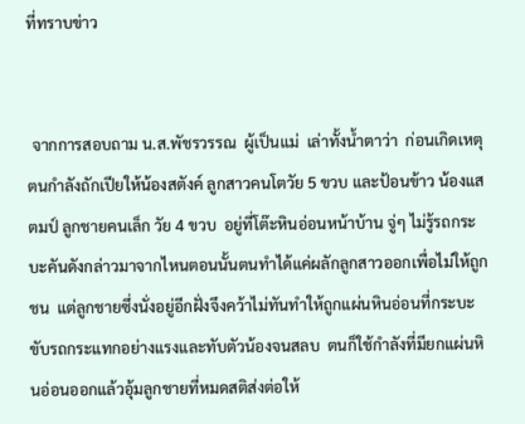ที่ทราบข่าว


 จากการสอบถาม น.ส.พัชรวรรณ  ผู้เป็นแม่  เล่าทั้งน้ำตาว่า  ก่อนเกิดเหตุตนกำลังถักเปียให้น้องสตังค์ ลูกสาวคนโตวัย 5 ขวบ และป้อนข้าว น้องแสตมป์ ลูกชายคนเล็ก วัย 4 ขวบ  อยู่ที่โต๊ะหินอ่อนหน้าบ้าน จู่ๆ ไม่รู้รถกระบะคันดังกล่าวมาจากไหนตอนนั้นตนทำได้แค่ผลักลูกสาวออกเพื่อไม่ให้ถูกชน  แต่ลูกชายซึ่งนั่งอยู่อีกฝั่งจึงคว้าไม่ทันทำให้ถูกแผ่นหินอ่อนที่กระบะขับรถกระแทกอย่างแรงและทับตัวน้องจนสลบ  ตนก็ใช้กำลังที่มียกแผ่นหินอ่อนออกแล้วอุ้มลูกชายที่หมดสติส่งต่อให้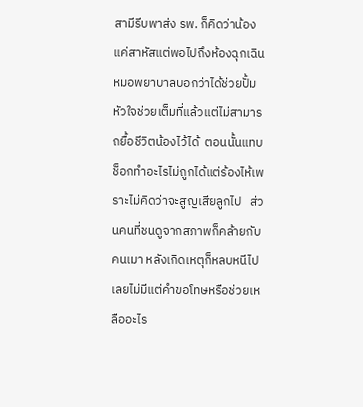สามีรีบพาส่ง รพ. ก็คิดว่าน้องแค่สาหัสแต่พอไปถึงห้องฉุกเฉินหมอพยาบาลบอกว่าได้ช่วยปั้มหัวใจช่วยเต็มที่แล้วแต่ไม่สามารถยื้อชีวิตน้องไว้ได้  ตอนนั้นแทบช็อกทำอะไรไม่ถูกได้แต่ร้องไห้เพราะไม่คิดว่าจะสูญเสียลูกไป   ส่วนคนที่ชนดูจากสภาพก็คล้ายกับคนเมา หลังเกิดเหตุก็หลบหนีไปเลยไม่มีแต่คำขอโทษหรือช่วยเหลืออะไร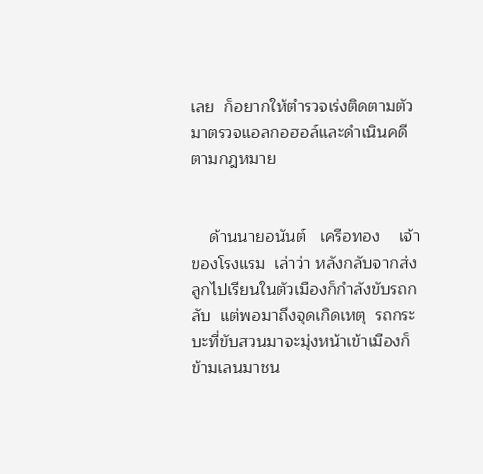เลย  ก็อยากให้ตำรวจเร่งติดตามตัวมาตรวจแอลกอฮอล์และดำเนินคดีตามกฎหมาย


    ด้านนายอนันต์   เครือทอง    เจ้าของโรงแรม  เล่าว่า หลังกลับจากส่งลูกไปเรียนในตัวเมืองก็กำลังขับรถกลับ  แต่พอมาถึงจุดเกิดเหตุ  รถกระบะที่ขับสวนมาจะมุ่งหน้าเข้าเมืองก็ข้ามเลนมาชน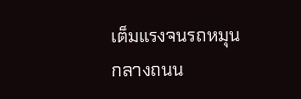เต็มแรงจนรถหมุนกลางถนน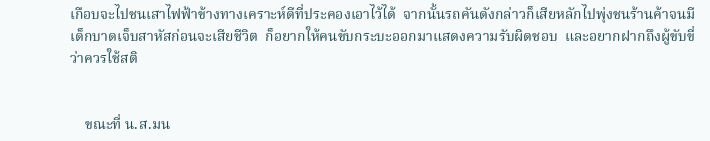เกือบจะไปชนเสาไฟฟ้าข้างทางเคราะห์ดีที่ประคองเอาไว้ได้  จากนั้นรถคันดังกล่าวก็เสียหลักไปพุ่งชนร้านค้าจนมีเด็กบาดเจ็บสาหัสก่อนจะเสียชีวิต  ก็อยากให้คนขับกระบะออกมาแสดงความรับผิดชอบ  และอยากฝากถึงผู้ขับขี่ว่าควรใช้สติ


    ขณะที่ น.ส.มน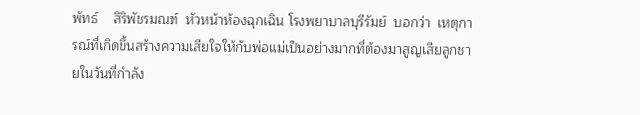พัทธ์    สิริพัชรมณฑ์  หัวหน้าห้องฉุกเฉิน โรงพยาบาลบุรีรัมย์  บอกว่า  เหตุการณ์ที่เกิดขึ้นสร้างความเสียใจให้กับพ่อแม่เป็นอย่างมากที่ต้องมาสูญเสียลูกชายในวันที่กำลัง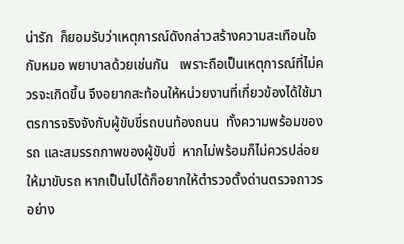น่ารัก  ก็ยอมรับว่าเหตุการณ์ดังกล่าวสร้างความสะเทือนใจกับหมอ พยาบาลด้วยเช่นกัน   เพราะถือเป็นเหตุการณ์ที่ไม่ควรจะเกิดขึ้น จึงอยากสะท้อนให้หน่วยงานที่เกี่ยวข้องได้ใช้มาตรการจริงจังกับผู้ขับขี่รถบนท้องถนน  ทั้งความพร้อมของรถ และสมรรถภาพของผู้ขับขี่  หากไม่พร้อมก็ไม่ควรปล่อยให้มาขับรถ หากเป็นไปได้ก็อยากให้ตำรวจตั้งด่านตรวจถาวรอย่าง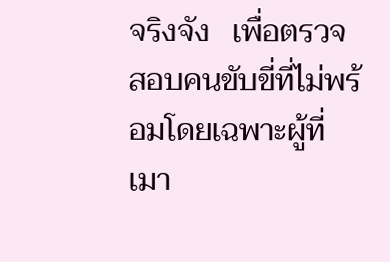จริงจัง   เพื่อตรวจสอบคนขับขี่ที่ไม่พร้อมโดยเฉพาะผู้ที่เมา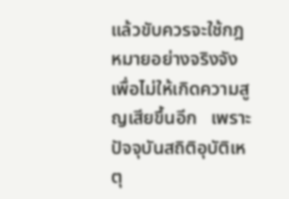แล้วขับควรจะใช้กฎหมายอย่างจริงจัง เพื่อไม่ให้เกิดความสูญเสียขึ้นอีก   เพราะปัจจุบันสถิติอุบัติเหตุ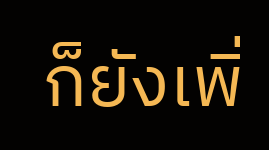ก็ยังเพิ่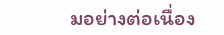มอย่างต่อเนื่อง